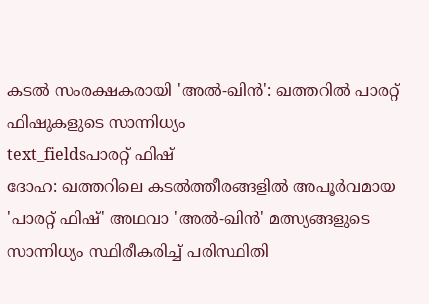കടൽ സംരക്ഷകരായി 'അൽ-ഖിൻ': ഖത്തറിൽ പാരറ്റ് ഫിഷുകളുടെ സാന്നിധ്യം
text_fieldsപാരറ്റ് ഫിഷ്
ദോഹ: ഖത്തറിലെ കടൽത്തീരങ്ങളിൽ അപൂർവമായ 'പാരറ്റ് ഫിഷ്' അഥവാ 'അൽ-ഖിൻ' മത്സ്യങ്ങളുടെ സാന്നിധ്യം സ്ഥിരീകരിച്ച് പരിസ്ഥിതി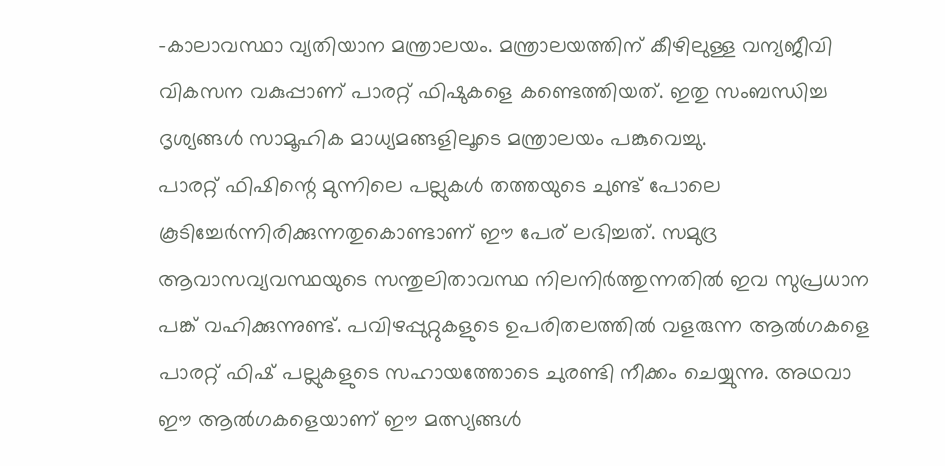-കാലാവസ്ഥാ വ്യതിയാന മന്ത്രാലയം. മന്ത്രാലയത്തിന് കീഴിലുള്ള വന്യജീവി വികസന വകുപ്പാണ് പാരറ്റ് ഫിഷുകളെ കണ്ടെത്തിയത്. ഇതു സംബന്ധിച്ച ദൃശ്യങ്ങൾ സാമൂഹിക മാധ്യമങ്ങളിലൂടെ മന്ത്രാലയം പങ്കുവെച്ചു.
പാരറ്റ് ഫിഷിന്റെ മുന്നിലെ പല്ലുകൾ തത്തയുടെ ചുണ്ട് പോലെ കൂടിച്ചേർന്നിരിക്കുന്നതുകൊണ്ടാണ് ഈ പേര് ലഭിച്ചത്. സമുദ്ര ആവാസവ്യവസ്ഥയുടെ സന്തുലിതാവസ്ഥ നിലനിർത്തുന്നതിൽ ഇവ സുപ്രധാന പങ്ക് വഹിക്കുന്നുണ്ട്. പവിഴപ്പുറ്റുകളുടെ ഉപരിതലത്തിൽ വളരുന്ന ആൽഗകളെ പാരറ്റ് ഫിഷ് പല്ലുകളുടെ സഹായത്തോടെ ചുരണ്ടി നീക്കം ചെയ്യുന്നു. അഥവാ ഈ ആൽഗകളെയാണ് ഈ മത്സ്യങ്ങൾ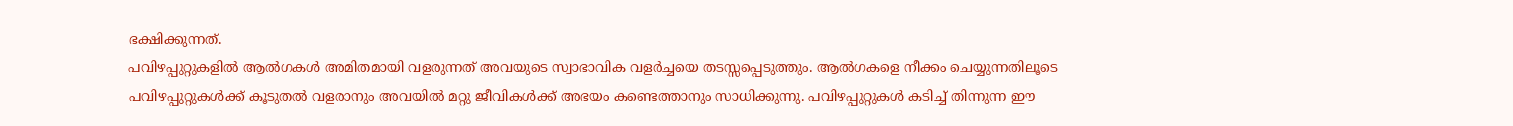ഭക്ഷിക്കുന്നത്.
പവിഴപ്പുറ്റുകളിൽ ആൽഗകൾ അമിതമായി വളരുന്നത് അവയുടെ സ്വാഭാവിക വളർച്ചയെ തടസ്സപ്പെടുത്തും. ആൽഗകളെ നീക്കം ചെയ്യുന്നതിലൂടെ പവിഴപ്പുറ്റുകൾക്ക് കൂടുതൽ വളരാനും അവയിൽ മറ്റു ജീവികൾക്ക് അഭയം കണ്ടെത്താനും സാധിക്കുന്നു. പവിഴപ്പുറ്റുകൾ കടിച്ച് തിന്നുന്ന ഈ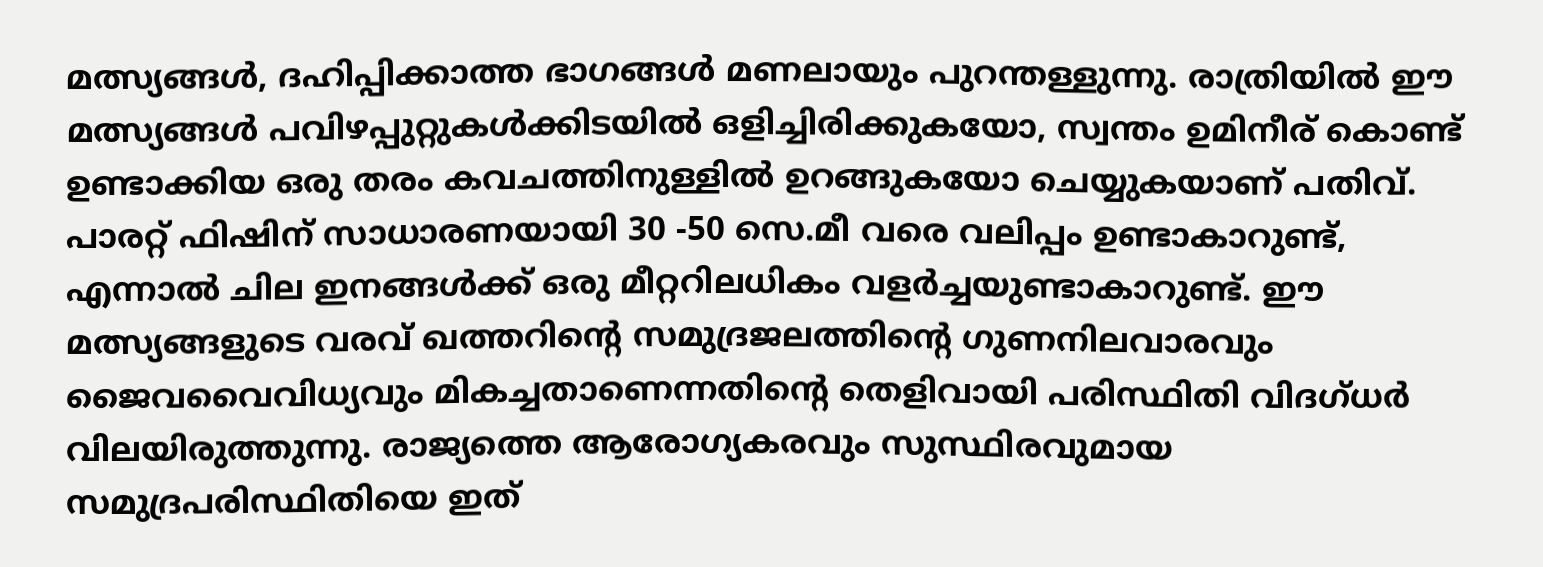മത്സ്യങ്ങൾ, ദഹിപ്പിക്കാത്ത ഭാഗങ്ങൾ മണലായും പുറന്തള്ളുന്നു. രാത്രിയിൽ ഈ മത്സ്യങ്ങൾ പവിഴപ്പുറ്റുകൾക്കിടയിൽ ഒളിച്ചിരിക്കുകയോ, സ്വന്തം ഉമിനീര് കൊണ്ട് ഉണ്ടാക്കിയ ഒരു തരം കവചത്തിനുള്ളിൽ ഉറങ്ങുകയോ ചെയ്യുകയാണ് പതിവ്.
പാരറ്റ് ഫിഷിന് സാധാരണയായി 30 -50 സെ.മീ വരെ വലിപ്പം ഉണ്ടാകാറുണ്ട്, എന്നാൽ ചില ഇനങ്ങൾക്ക് ഒരു മീറ്ററിലധികം വളർച്ചയുണ്ടാകാറുണ്ട്. ഈ മത്സ്യങ്ങളുടെ വരവ് ഖത്തറിന്റെ സമുദ്രജലത്തിന്റെ ഗുണനിലവാരവും ജൈവവൈവിധ്യവും മികച്ചതാണെന്നതിന്റെ തെളിവായി പരിസ്ഥിതി വിദഗ്ധർ വിലയിരുത്തുന്നു. രാജ്യത്തെ ആരോഗ്യകരവും സുസ്ഥിരവുമായ സമുദ്രപരിസ്ഥിതിയെ ഇത്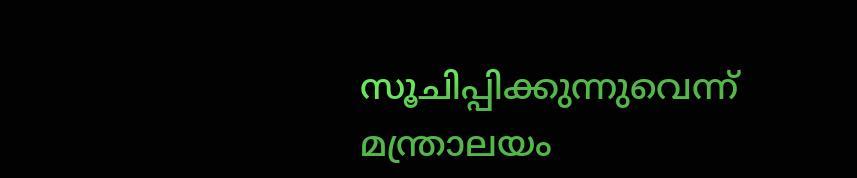സൂചിപ്പിക്കുന്നുവെന്ന് മന്ത്രാലയം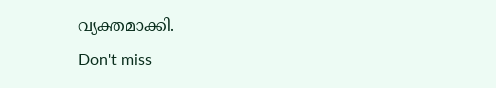വ്യക്തമാക്കി.
Don't miss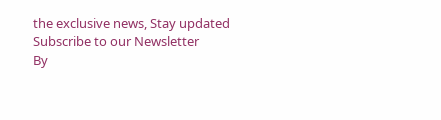the exclusive news, Stay updated
Subscribe to our Newsletter
By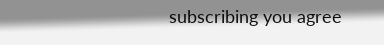subscribing you agree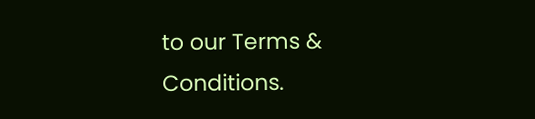to our Terms & Conditions.